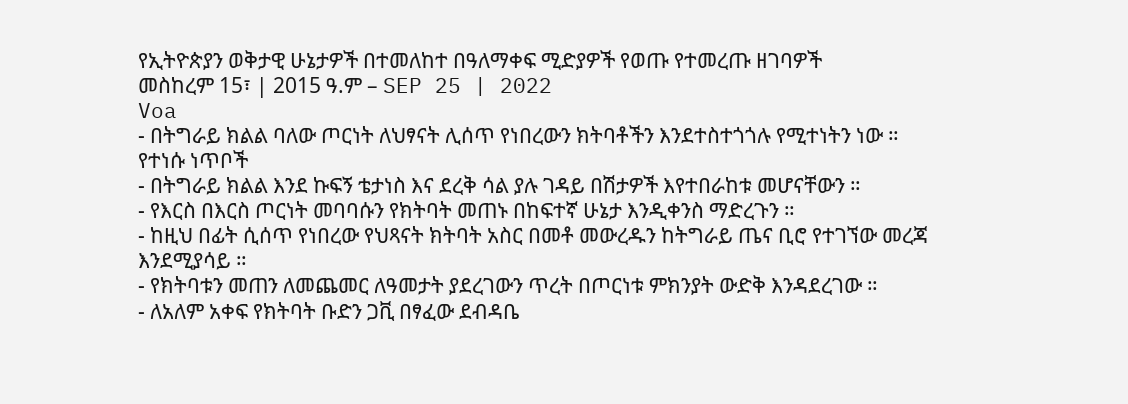የኢትዮጵያን ወቅታዊ ሁኔታዎች በተመለከተ በዓለማቀፍ ሚድያዎች የወጡ የተመረጡ ዘገባዎች
መስከረም 15፣ | 2015 ዓ.ም – SEP 25 | 2022
Voa
- በትግራይ ክልል ባለው ጦርነት ለህፃናት ሊሰጥ የነበረውን ክትባቶችን እንደተስተጎጎሉ የሚተነትን ነው ።
የተነሱ ነጥቦች
- በትግራይ ክልል እንደ ኩፍኝ ቴታነስ እና ደረቅ ሳል ያሉ ገዳይ በሽታዎች እየተበራከቱ መሆናቸውን ።
- የእርስ በእርስ ጦርነት መባባሱን የክትባት መጠኑ በከፍተኛ ሁኔታ እንዲቀንስ ማድረጉን ።
- ከዚህ በፊት ሲሰጥ የነበረው የህጻናት ክትባት አስር በመቶ መውረዱን ከትግራይ ጤና ቢሮ የተገኘው መረጃ እንደሚያሳይ ።
- የክትባቱን መጠን ለመጨመር ለዓመታት ያደረገውን ጥረት በጦርነቱ ምክንያት ውድቅ እንዳደረገው ።
- ለአለም አቀፍ የክትባት ቡድን ጋቪ በፃፈው ደብዳቤ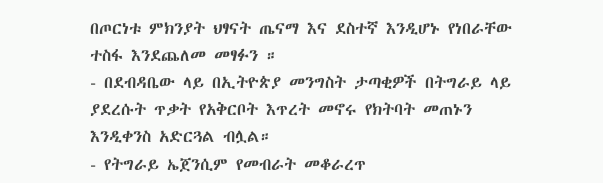በጦርነቱ ምክንያት ህፃናት ጤናማ እና ደስተኛ እንዲሆኑ የነበራቸው ተስፋ እንደጨለመ መፃፉን ።
- በደብዳቤው ላይ በኢትዮጵያ መንግስት ታጣቂዎች በትግራይ ላይ ያደረሱት ጥቃት የአቅርቦት እጥረት መኖሩ የክትባት መጠኑን እንዲቀንስ አድርጓል ብሏል።
- የትግራይ ኤጀንሲም የመብራት መቆራረጥ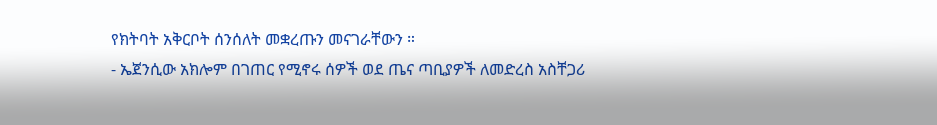የክትባት አቅርቦት ሰንሰለት መቋረጡን መናገራቸውን ።
- ኤጀንሲው አክሎም በገጠር የሚኖሩ ሰዎች ወደ ጤና ጣቢያዎች ለመድረስ አስቸጋሪ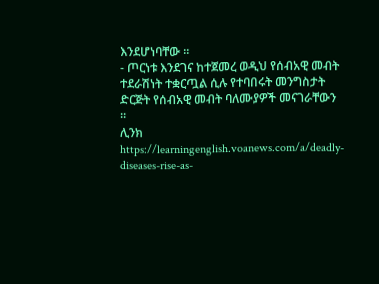እንደሆነባቸው ።
- ጦርነቱ እንደገና ከተጀመረ ወዲህ የሰብአዊ መብት ተደራሽነት ተቋርጧል ሲሉ የተባበሩት መንግስታት ድርጅት የሰብአዊ መብት ባለሙያዎች መናገራቸውን ።
ሊንክ https://learningenglish.voanews.com/a/deadly-diseases-rise-as-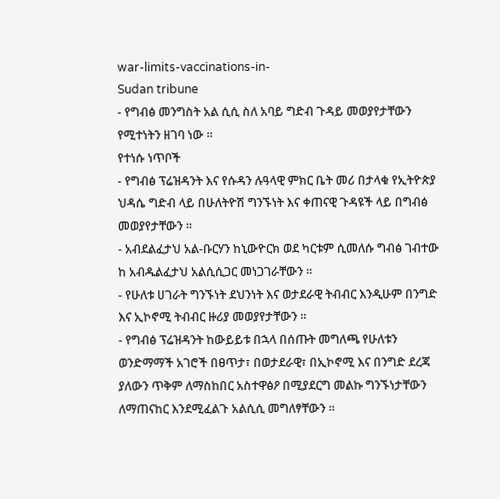war-limits-vaccinations-in-
Sudan tribune
- የግብፅ መንግስት አል ሲሲ ስለ አባይ ግድብ ጉዳይ መወያየታቸውን የሚተነትን ዘገባ ነው ።
የተነሱ ነጥቦች
- የግብፅ ፕሬዝዳንት እና የሱዳን ሉዓላዊ ምክር ቤት መሪ በታላቁ የኢትዮጵያ ህዳሴ ግድብ ላይ በሁለትዮሽ ግንኙነት እና ቀጠናዊ ጉዳዩች ላይ በግብፅ መወያየታቸውን ።
- አብደልፈታህ አል-ቡርሃን ከኒውዮርክ ወደ ካርቱም ሲመለሱ ግብፅ ገብተው ከ አብዱልፈታህ አልሲሲጋር መነጋገራቸውን ።
- የሁለቱ ሀገራት ግንኙነት ደህንነት እና ወታደራዊ ትብብር እንዲሁም በንግድ እና ኢኮኖሚ ትብብር ዙሪያ መወያየታቸውን ።
- የግብፅ ፕሬዝዳንት ከውይይቱ በኋላ በሰጡት መግለጫ የሁለቱን ወንድማማች አገሮች በፀጥታ፣ በወታደራዊ፣ በኢኮኖሚ እና በንግድ ደረጃ ያለውን ጥቅም ለማስከበር አስተዋፅዖ በሚያደርግ መልኩ ግንኙነታቸውን ለማጠናከር እንደሚፈልጉ አልሲሲ መግለፃቸውን ።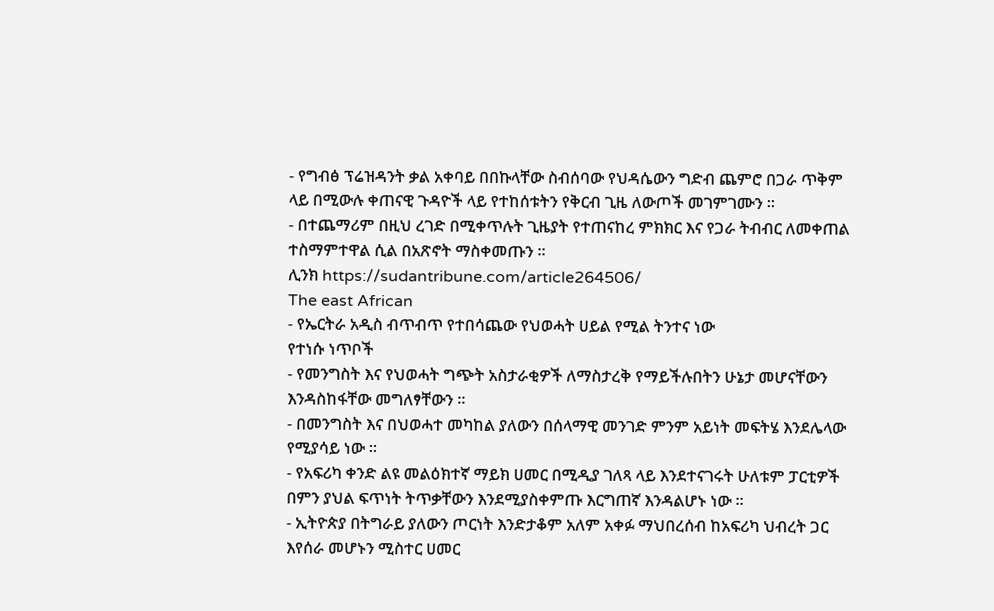- የግብፅ ፕሬዝዳንት ቃል አቀባይ በበኩላቸው ስብሰባው የህዳሴውን ግድብ ጨምሮ በጋራ ጥቅም ላይ በሚውሉ ቀጠናዊ ጉዳዮች ላይ የተከሰቱትን የቅርብ ጊዜ ለውጦች መገምገሙን ።
- በተጨማሪም በዚህ ረገድ በሚቀጥሉት ጊዜያት የተጠናከረ ምክክር እና የጋራ ትብብር ለመቀጠል ተስማምተዋል ሲል በአጽኖት ማስቀመጡን ።
ሊንክ https://sudantribune.com/article264506/
The east African
- የኤርትራ አዲስ ብጥብጥ የተበሳጨው የህወሓት ሀይል የሚል ትንተና ነው
የተነሱ ነጥቦች
- የመንግስት እና የህወሓት ግጭት አስታራቂዎች ለማስታረቅ የማይችሉበትን ሁኔታ መሆናቸውን እንዳስከፋቸው መግለፃቸውን ።
- በመንግስት እና በህወሓተ መካከል ያለውን በሰላማዊ መንገድ ምንም አይነት መፍትሄ እንደሌላው የሚያሳይ ነው ።
- የአፍሪካ ቀንድ ልዩ መልዕክተኛ ማይክ ሀመር በሚዲያ ገለጻ ላይ እንደተናገሩት ሁለቱም ፓርቲዎች በምን ያህል ፍጥነት ትጥቃቸውን እንደሚያስቀምጡ እርግጠኛ እንዳልሆኑ ነው ።
- ኢትዮጵያ በትግራይ ያለውን ጦርነት እንድታቆም አለም አቀፉ ማህበረሰብ ከአፍሪካ ህብረት ጋር እየሰራ መሆኑን ሚስተር ሀመር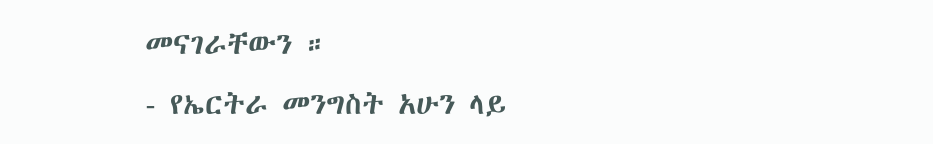መናገራቸውን ።
- የኤርትራ መንግስት አሁን ላይ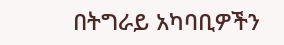በትግራይ አካባቢዎችን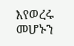እየወረሩ መሆኑን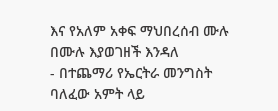እና የአለም አቀፍ ማህበረሰብ ሙሉ በሙሉ እያወገዘች እንዳለ
- በተጨማሪ የኤርትራ መንግስት ባለፈው አምት ላይ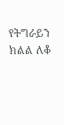የትግራይን ክልል ለቆ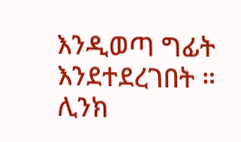እንዲወጣ ግፊት እንደተደረገበት ።
ሊንክ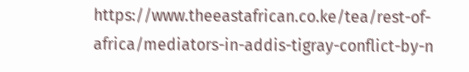https://www.theeastafrican.co.ke/tea/rest-of-africa/mediators-in-addis-tigray-conflict-by-n